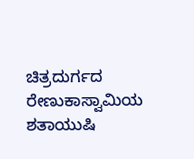ಚಿತ್ರದುರ್ಗದ ರೇಣುಕಾಸ್ವಾಮಿಯ ಶತಾಯುಷಿ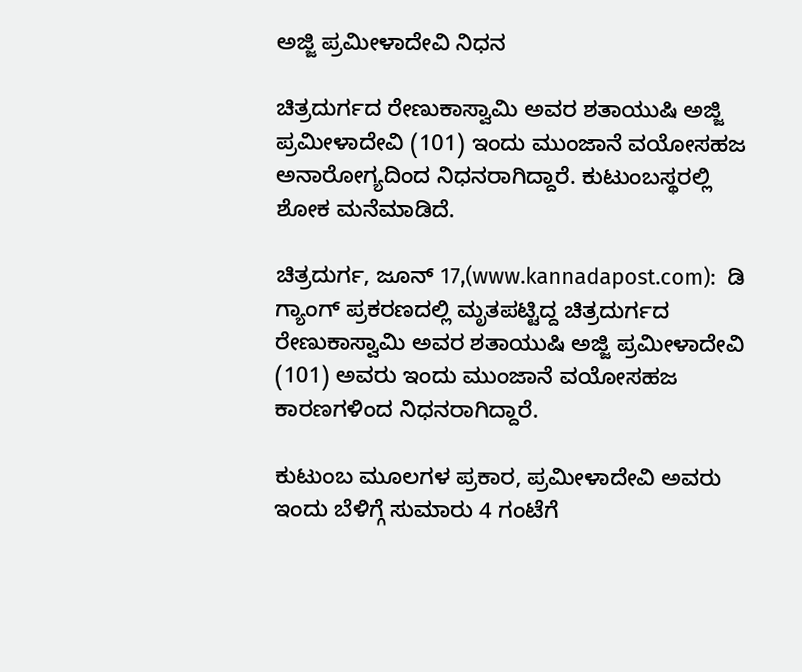ಅಜ್ಜಿ ಪ್ರಮೀಳಾದೇವಿ ನಿಧನ

ಚಿತ್ರದುರ್ಗದ ರೇಣುಕಾಸ್ವಾಮಿ ಅವರ ಶತಾಯುಷಿ ಅಜ್ಜಿ ಪ್ರಮೀಳಾದೇವಿ (101) ಇಂದು ಮುಂಜಾನೆ ವಯೋಸಹಜ ಅನಾರೋಗ್ಯದಿಂದ ನಿಧನರಾಗಿದ್ದಾರೆ. ಕುಟುಂಬಸ್ಥರಲ್ಲಿ ಶೋಕ ಮನೆಮಾಡಿದೆ.

ಚಿತ್ರದುರ್ಗ, ಜೂನ್ 17,(www.kannadapost.com):  ಡಿ ಗ್ಯಾಂಗ್ ಪ್ರಕರಣದಲ್ಲಿ ಮೃತಪಟ್ಟಿದ್ದ ಚಿತ್ರದುರ್ಗದ ರೇಣುಕಾಸ್ವಾಮಿ ಅವರ ಶತಾಯುಷಿ ಅಜ್ಜಿ ಪ್ರಮೀಳಾದೇವಿ (101) ಅವರು ಇಂದು ಮುಂಜಾನೆ ವಯೋಸಹಜ ಕಾರಣಗಳಿಂದ ನಿಧನರಾಗಿದ್ದಾರೆ.

ಕುಟುಂಬ ಮೂಲಗಳ ಪ್ರಕಾರ, ಪ್ರಮೀಳಾದೇವಿ ಅವರು ಇಂದು ಬೆಳಿಗ್ಗೆ ಸುಮಾರು 4 ಗಂಟೆಗೆ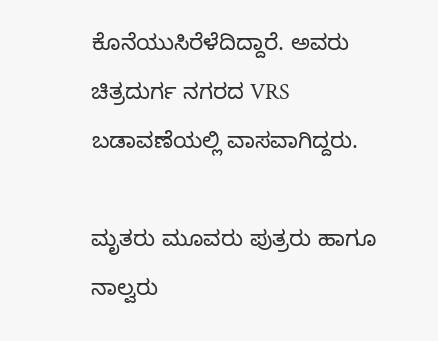ಕೊನೆಯುಸಿರೆಳೆದಿದ್ದಾರೆ. ಅವರು ಚಿತ್ರದುರ್ಗ ನಗರದ VRS ಬಡಾವಣೆಯಲ್ಲಿ ವಾಸವಾಗಿದ್ದರು.

ಮೃತರು ಮೂವರು ಪುತ್ರರು ಹಾಗೂ ನಾಲ್ವರು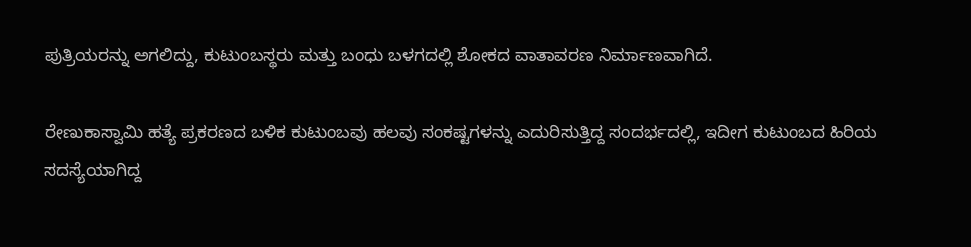ಪುತ್ರಿಯರನ್ನು ಅಗಲಿದ್ದು, ಕುಟುಂಬಸ್ಥರು ಮತ್ತು ಬಂಧು ಬಳಗದಲ್ಲಿ ಶೋಕದ ವಾತಾವರಣ ನಿರ್ಮಾಣವಾಗಿದೆ.

ರೇಣುಕಾಸ್ವಾಮಿ ಹತ್ಯೆ ಪ್ರಕರಣದ ಬಳಿಕ ಕುಟುಂಬವು ಹಲವು ಸಂಕಷ್ಟಗಳನ್ನು ಎದುರಿಸುತ್ತಿದ್ದ ಸಂದರ್ಭದಲ್ಲಿ, ಇದೀಗ ಕುಟುಂಬದ ಹಿರಿಯ ಸದಸ್ಯೆಯಾಗಿದ್ದ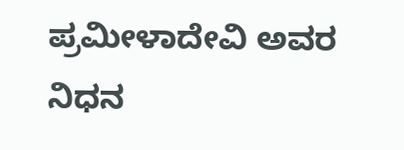ಪ್ರಮೀಳಾದೇವಿ ಅವರ ನಿಧನ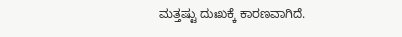ಮತ್ತಷ್ಟು ದುಃಖಕ್ಕೆ ಕಾರಣವಾಗಿದೆ.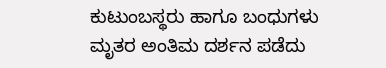ಕುಟುಂಬಸ್ಥರು ಹಾಗೂ ಬಂಧುಗಳು ಮೃತರ ಅಂತಿಮ ದರ್ಶನ ಪಡೆದು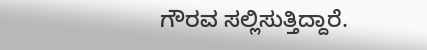ಗೌರವ ಸಲ್ಲಿಸುತ್ತಿದ್ದಾರೆ.